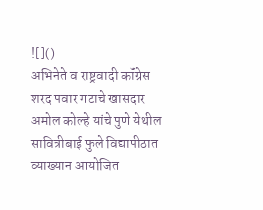![]()
अभिनेते व राष्ट्रवादी कॉंग्रेस शरद पवार गटाचे खासदार अमोल कोल्हे यांचे पुणे येथील सावित्रीबाई फुले विद्यापीठात व्याख्यान आयोजित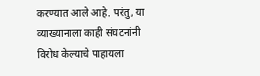करण्यात आले आहे. परंतु, या व्याख्यानाला काही संघटनांनी विरोध केल्याचे पाहायला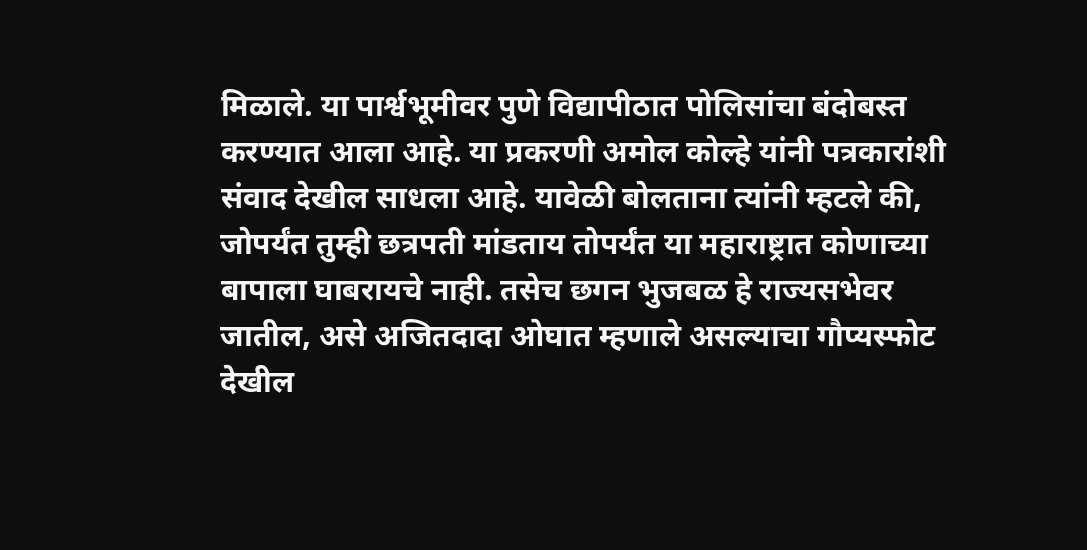मिळाले. या पार्श्वभूमीवर पुणे विद्यापीठात पोलिसांचा बंदोबस्त करण्यात आला आहे. या प्रकरणी अमोल कोल्हे यांनी पत्रकारांशी संवाद देखील साधला आहे. यावेळी बोलताना त्यांनी म्हटले की, जोपर्यंत तुम्ही छत्रपती मांडताय तोपर्यंत या महाराष्ट्रात कोणाच्या बापाला घाबरायचे नाही. तसेच छगन भुजबळ हे राज्यसभेवर जातील, असे अजितदादा ओघात म्हणाले असल्याचा गौप्यस्फोट देखील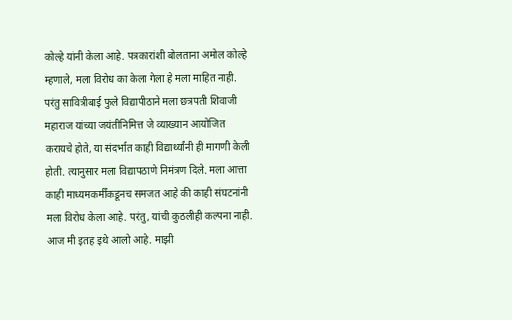कोल्हे यांनी केला आहे. पत्रकारांशी बोलताना अमोल कोल्हे म्हणाले, मला विरोध का केला गेला हे मला माहित नाही. परंतु सावित्रीबाई फुले विद्यापीठाने मला छत्रपती शिवाजी महाराज यांच्या जयंतीनिमित्त जे व्याख्यान आयोजित करायचे होते, या संदर्भात काही विद्यार्थ्यांनी ही मागणी केली होती. त्यानुसार मला विद्यापठाणे निमंत्रण दिले. मला आत्ता काही माध्यमकर्मींकडूनच समजत आहे की काही संघटनांनी मला विरोध केला आहे. परंतु, यांची कुठलीही कल्पना नाही. आज मी इतह इथे आलो आहे. माझी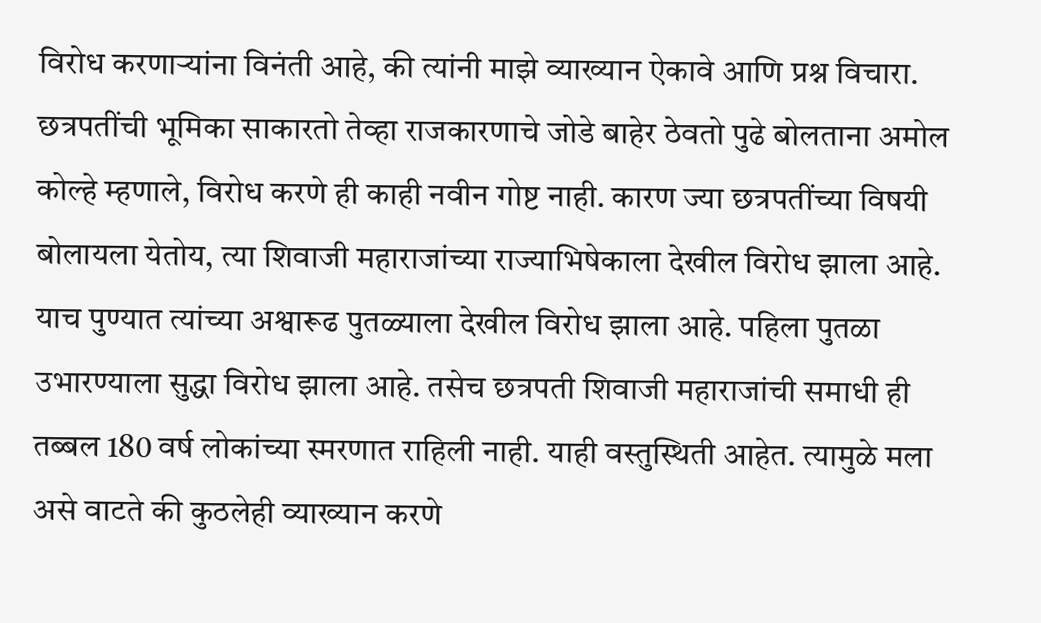विरोध करणाऱ्यांना विनंती आहे, की त्यांनी माझे व्याख्यान ऐकावे आणि प्रश्न विचारा. छत्रपतींची भूमिका साकारतो तेव्हा राजकारणाचे जोडे बाहेर ठेवतो पुढे बोलताना अमोल कोल्हे म्हणाले, विरोध करणे ही काही नवीन गोष्ट नाही. कारण ज्या छत्रपतींच्या विषयी बोलायला येतोय, त्या शिवाजी महाराजांच्या राज्याभिषेकाला देखील विरोध झाला आहे. याच पुण्यात त्यांच्या अश्वारूढ पुतळ्याला देखील विरोध झाला आहे. पहिला पुतळा उभारण्याला सुद्धा विरोध झाला आहे. तसेच छत्रपती शिवाजी महाराजांची समाधी ही तब्बल 180 वर्ष लोकांच्या स्मरणात राहिली नाही. याही वस्तुस्थिती आहेत. त्यामुळे मला असे वाटते की कुठलेही व्याख्यान करणे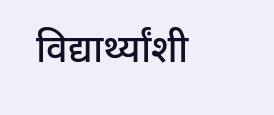विद्यार्थ्यांशी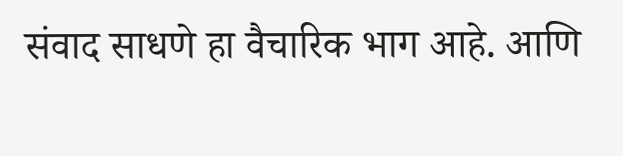संवाद साधणे हा वैचारिक भाग आहे. आणि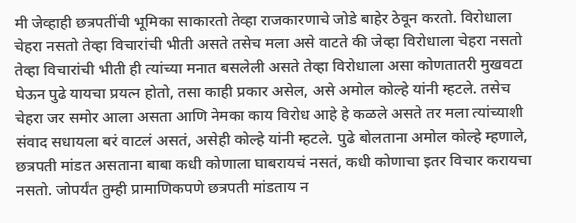मी जेव्हाही छत्रपतींची भूमिका साकारतो तेव्हा राजकारणाचे जोडे बाहेर ठेवून करतो. विरोधाला चेहरा नसतो तेव्हा विचारांची भीती असते तसेच मला असे वाटते की जेव्हा विरोधाला चेहरा नसतो तेव्हा विचारांची भीती ही त्यांच्या मनात बसलेली असते तेव्हा विरोधाला असा कोणतातरी मुखवटा घेऊन पुढे यायचा प्रयत्न होतो, तसा काही प्रकार असेल, असे अमोल कोल्हे यांनी म्हटले. तसेच चेहरा जर समोर आला असता आणि नेमका काय विरोध आहे हे कळले असते तर मला त्यांच्याशी संवाद सधायला बरं वाटलं असतं, असेही कोल्हे यांनी म्हटले. पुढे बोलताना अमोल कोल्हे म्हणाले, छत्रपती मांडत असताना बाबा कधी कोणाला घाबरायचं नसतं, कधी कोणाचा इतर विचार करायचा नसतो. जोपर्यंत तुम्ही प्रामाणिकपणे छत्रपती मांडताय न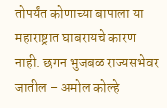तोपर्यंत कोणाच्या बापाला या महाराष्ट्रात घाबरायचे कारण नाही. छगन भुजबळ राज्यसभेवर जातील – अमोल कोल्हे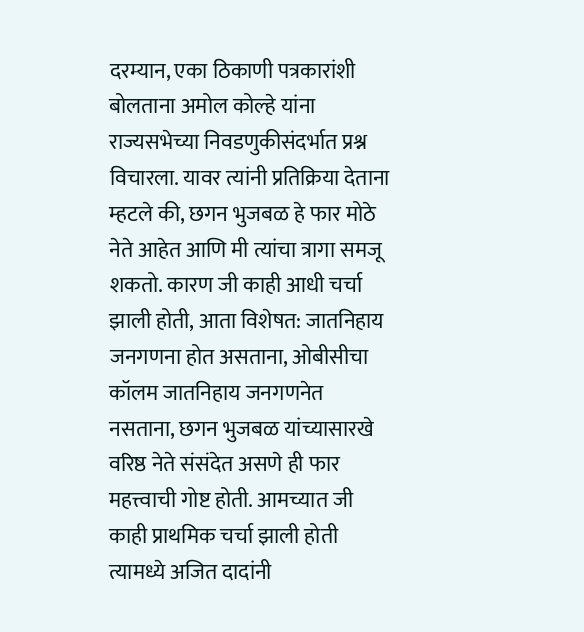दरम्यान, एका ठिकाणी पत्रकारांशी बोलताना अमोल कोल्हे यांना राज्यसभेच्या निवडणुकीसंदर्भात प्रश्न विचारला. यावर त्यांनी प्रतिक्रिया देताना म्हटले की, छगन भुजबळ हे फार मोठे नेते आहेत आणि मी त्यांचा त्रागा समजू शकतो. कारण जी काही आधी चर्चा झाली होती, आता विशेषत: जातनिहाय जनगणना होत असताना, ओबीसीचा कॉलम जातनिहाय जनगणनेत नसताना, छगन भुजबळ यांच्यासारखे वरिष्ठ नेते संसंदेत असणे ही फार महत्त्वाची गोष्ट होती. आमच्यात जी काही प्राथमिक चर्चा झाली होती त्यामध्ये अजित दादांनी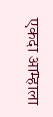एकदा आम्हाला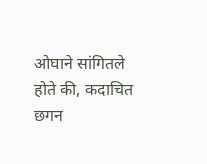ओघाने सांगितले होते की, कदाचित छगन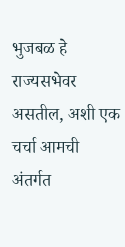भुजबळ हे राज्यसभेवर असतील, अशी एक चर्चा आमची अंतर्गत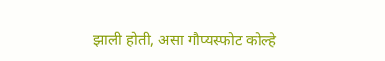झाली होती, असा गौप्यस्फोट कोल्हे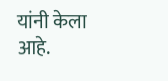यांनी केला आहे.